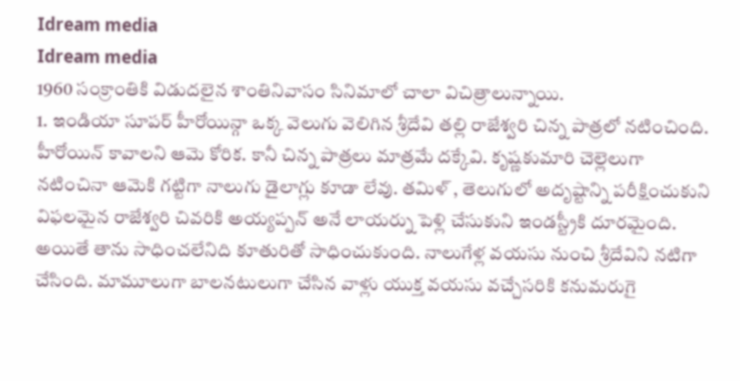Idream media
Idream media
1960 సంక్రాంతికి విడుదలైన శాంతినివాసం సినిమాలో చాలా విచిత్రాలున్నాయి.
1. ఇండియా సూపర్ హీరోయిన్గా ఒక్క వెలుగు వెలిగిన శ్రీదేవి తల్లి రాజేశ్వరి చిన్న పాత్రలో నటించింది. హీరోయిన్ కావాలని ఆమె కోరిక. కానీ చిన్న పాత్రలు మాత్రమే దక్కేవి. కృష్ణకుమారి చెల్లెలుగా నటించినా ఆమెకి గట్టిగా నాలుగు డైలాగ్లు కూడా లేవు. తమిళ్ , తెలుగులో అదృష్టాన్ని పరీక్షించుకుని విఫలమైన రాజేశ్వరి చివరికి అయ్యప్పన్ అనే లాయర్ను పెళ్లి చేసుకుని ఇండస్ట్రీకి దూరమైంది. అయితే తాను సాధించలేనిది కూతురితో సాధించుకుంది. నాలుగేళ్ల వయసు నుంచి శ్రీదేవిని నటిగా చేసింది. మామూలుగా బాలనటులుగా చేసిన వాళ్లు యుక్త వయసు వచ్చేసరికి కనుమరుగై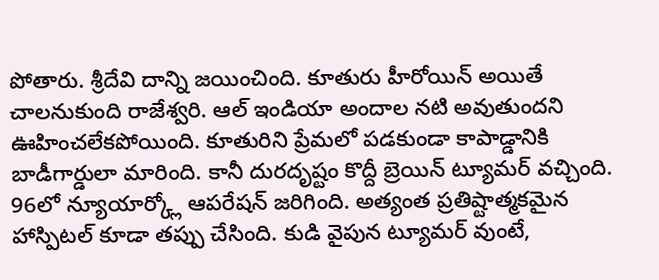పోతారు. శ్రీదేవి దాన్ని జయించింది. కూతురు హీరోయిన్ అయితే చాలనుకుంది రాజేశ్వరి. ఆల్ ఇండియా అందాల నటి అవుతుందని ఊహించలేకపోయింది. కూతురిని ప్రేమలో పడకుండా కాపాడ్డానికి బాడీగార్డులా మారింది. కానీ దురదృష్టం కొద్దీ బ్రెయిన్ ట్యూమర్ వచ్చింది. 96లో న్యూయార్క్లో ఆపరేషన్ జరిగింది. అత్యంత ప్రతిష్టాత్మకమైన హాస్పిటల్ కూడా తప్పు చేసింది. కుడి వైపున ట్యూమర్ వుంటే,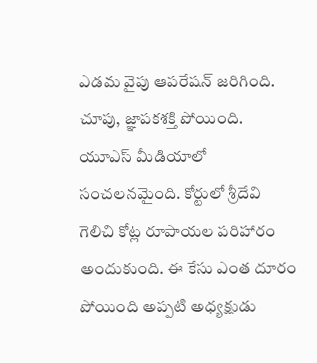ఎడమ వైపు ఆపరేషన్ జరిగింది. చూపు, జ్ఞాపకశక్తి పోయింది. యూఎస్ మీడియాలో సంచలనమైంది. కోర్టులో శ్రీదేవి గెలిచి కోట్ల రూపాయల పరిహారం అందుకుంది. ఈ కేసు ఎంత దూరం పోయింది అప్పటి అధ్యక్షుడు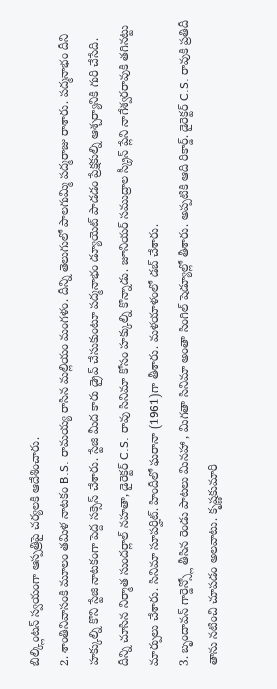బిల్క్లింటన్ స్వయంగా ఆస్పత్రిపై చర్యలకి ఆదేశించారు.
2. శాంతినివాసంకి మూలం తమిళ నాటకం B.S. రామయ్య రాసిన మల్లియం మంగళం. దీన్ని తెలుగులో పాలగుమ్మి పద్మరాజు రాశారు. పద్మనాభం దీని హక్కుల్ని కొని స్టేజి నాటకంగా పెద్ద సక్సెస్ చేశారు. స్టేజి మీద కారు డ్రైవ్ చేసుకుంటూ పద్మనాభం డ్యూయెట్ పాడడం ప్రేక్షకుల్ని ఆశ్చర్యానికి గురి చేసేది. దీన్ని చూసిన నిర్మాత సుందర్లాల్ నహతా, డైరెక్టర్ C.S. రావు సినిమా కోసం హక్కుల్ని కొన్నాడు. జూనియర్ సముద్రాల స్క్రీన్ ప్లేని నాగేశ్వరరావుకి తగినట్టు మార్పులు చేశారు. సినిమా సూపర్హిట్. హిందీలో ఘరానా (1961)గా తీశారు. మళయాళంలో డబ్ చేశారు.
3. బృందావన్ గార్డెన్స్లో తీసిన రెండు పాటలు మినహా , మిగతా సినిమా అంతా సింగిల్ షెడ్యూల్లో తీశారు. అప్పటికి ఆది రికార్డ్. డైరెక్టర్ C.S. రావుకి ప్రతిదీ తాను నటించి చూపడం అలవాటు. కృష్ణకుమారి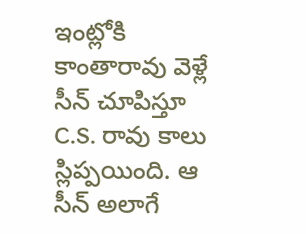ఇంట్లోకి కాంతారావు వెళ్లే సీన్ చూపిస్తూ C.S. రావు కాలు స్లిప్పయింది. ఆ సీన్ అలాగే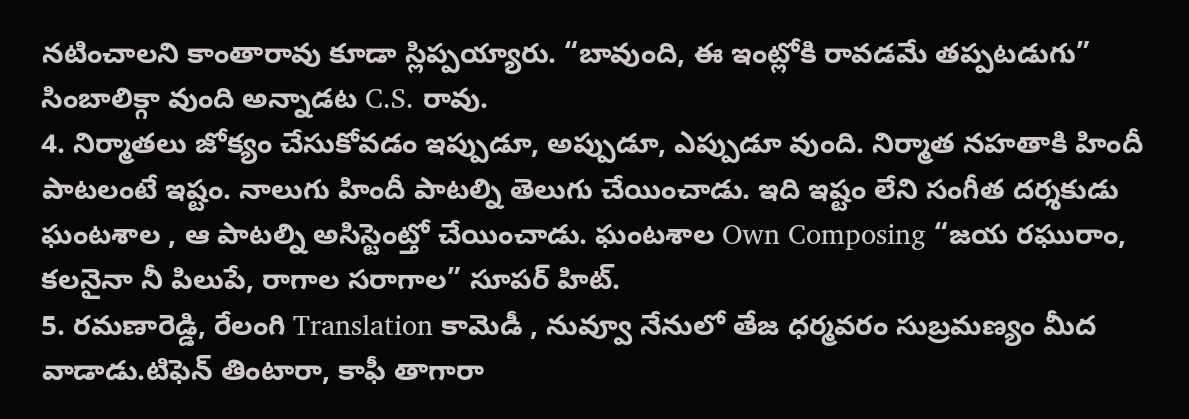నటించాలని కాంతారావు కూడా స్లిప్పయ్యారు. “బావుంది, ఈ ఇంట్లోకి రావడమే తప్పటడుగు” సింబాలిక్గా వుంది అన్నాడట C.S. రావు.
4. నిర్మాతలు జోక్యం చేసుకోవడం ఇప్పుడూ, అప్పుడూ, ఎప్పుడూ వుంది. నిర్మాత నహతాకి హిందీ పాటలంటే ఇష్టం. నాలుగు హిందీ పాటల్ని తెలుగు చేయించాడు. ఇది ఇష్టం లేని సంగీత దర్శకుడు ఘంటశాల , ఆ పాటల్ని అసిస్టెంట్తో చేయించాడు. ఘంటశాల Own Composing “జయ రఘురాం, కలనైనా నీ పిలుపే, రాగాల సరాగాల” సూపర్ హిట్.
5. రమణారెడ్డి, రేలంగి Translation కామెడీ , నువ్వూ నేనులో తేజ ధర్మవరం సుబ్రమణ్యం మీద వాడాడు.టిఫెన్ తింటారా, కాఫీ తాగారా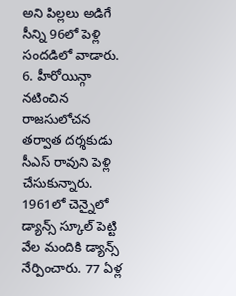అని పిల్లలు అడిగే సీన్ని 96లో పెళ్లి సందడిలో వాడారు.
6. హీరోయిన్గా నటించిన రాజసులోచన తర్వాత దర్శకుడు సీఎస్ రావుని పెళ్లి చేసుకున్నారు. 1961లో చెన్నైలో డ్యాన్స్ స్కూల్ పెట్టి వేల మందికి డ్యాన్స్ నేర్పించారు. 77 ఏళ్ల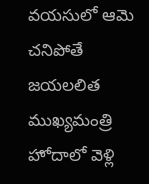వయసులో ఆమె చనిపోతే జయలలిత ముఖ్యమంత్రి హోదాలో వెళ్లి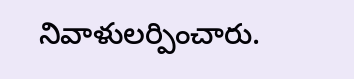నివాళులర్పించారు.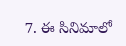7. ఈ సినిమాలో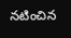నటించిన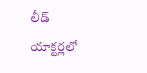లీడ్ యాక్టర్లలో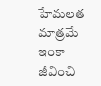హేమలత మాత్రమే ఇంకా జీవించి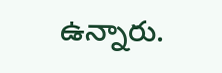ఉన్నారు.